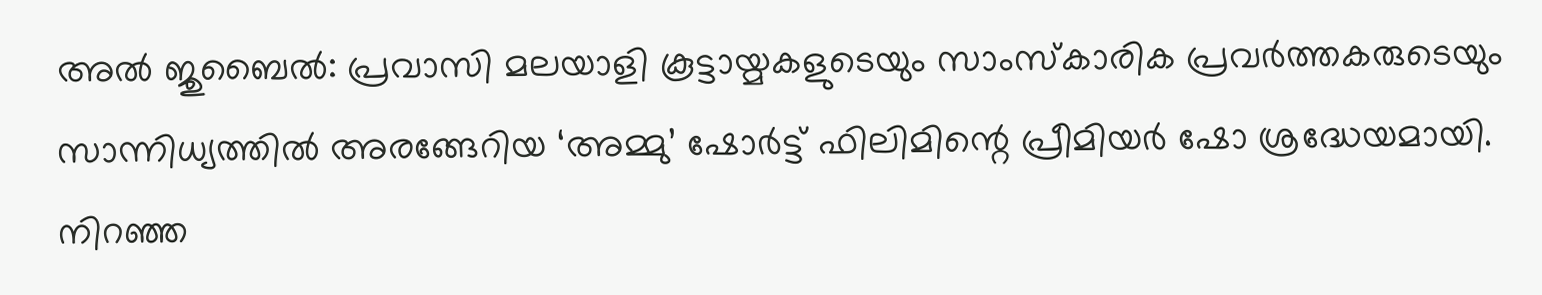അൽ ജുബൈൽ: പ്രവാസി മലയാളി കൂട്ടായ്മകളുടെയും സാംസ്കാരിക പ്രവർത്തകരുടെയും സാന്നിധ്യത്തിൽ അരങ്ങേറിയ ‘അമ്മു’ ഷോർട്ട് ഫിലിമിന്റെ പ്രീമിയർ ഷോ ശ്രദ്ധേയമായി. നിറഞ്ഞ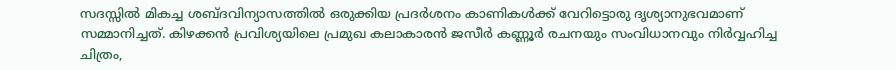സദസ്സിൽ മികച്ച ശബ്ദവിന്യാസത്തിൽ ഒരുക്കിയ പ്രദർശനം കാണികൾക്ക് വേറിട്ടൊരു ദൃശ്യാനുഭവമാണ് സമ്മാനിച്ചത്. കിഴക്കൻ പ്രവിശ്യയിലെ പ്രമുഖ കലാകാരൻ ജസീർ കണ്ണൂർ രചനയും സംവിധാനവും നിർവ്വഹിച്ച ചിത്രം,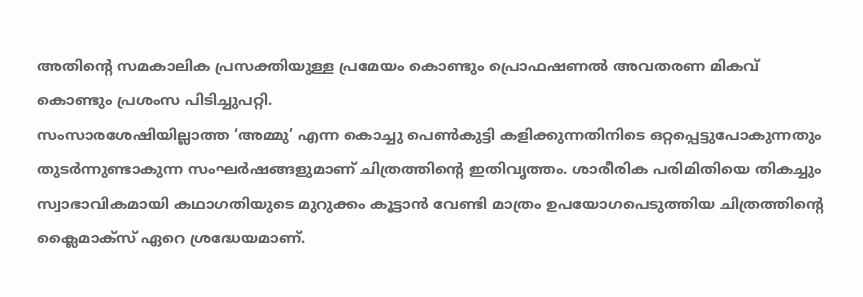അതിന്റെ സമകാലിക പ്രസക്തിയുള്ള പ്രമേയം കൊണ്ടും പ്രൊഫഷണൽ അവതരണ മികവ് കൊണ്ടും പ്രശംസ പിടിച്ചുപറ്റി.
സംസാരശേഷിയില്ലാത്ത ‘അമ്മു’ എന്ന കൊച്ചു പെൺകുട്ടി കളിക്കുന്നതിനിടെ ഒറ്റപ്പെട്ടുപോകുന്നതും തുടർന്നുണ്ടാകുന്ന സംഘർഷങ്ങളുമാണ് ചിത്രത്തിന്റെ ഇതിവൃത്തം. ശാരീരിക പരിമിതിയെ തികച്ചും സ്വാഭാവികമായി കഥാഗതിയുടെ മുറുക്കം കൂട്ടാൻ വേണ്ടി മാത്രം ഉപയോഗപെടുത്തിയ ചിത്രത്തിന്റെ ക്ലൈമാക്സ് ഏറെ ശ്രദ്ധേയമാണ്.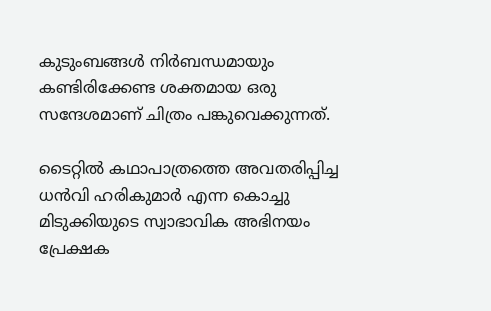കുടുംബങ്ങൾ നിർബന്ധമായും കണ്ടിരിക്കേണ്ട ശക്തമായ ഒരു സന്ദേശമാണ് ചിത്രം പങ്കുവെക്കുന്നത്.

ടൈറ്റിൽ കഥാപാത്രത്തെ അവതരിപ്പിച്ച ധൻവി ഹരികുമാർ എന്ന കൊച്ചു മിടുക്കിയുടെ സ്വാഭാവിക അഭിനയം പ്രേക്ഷക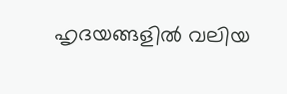ഹൃദയങ്ങളിൽ വലിയ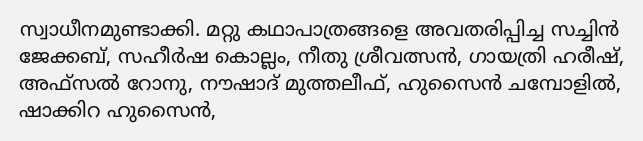സ്വാധീനമുണ്ടാക്കി. മറ്റു കഥാപാത്രങ്ങളെ അവതരിപ്പിച്ച സച്ചിൻ ജേക്കബ്, സഹീർഷ കൊല്ലം, നീതു ശ്രീവത്സൻ, ഗായത്രി ഹരീഷ്, അഫ്സൽ റോനു, നൗഷാദ് മുത്തലീഫ്, ഹുസൈൻ ചമ്പോളിൽ, ഷാക്കിറ ഹുസൈൻ,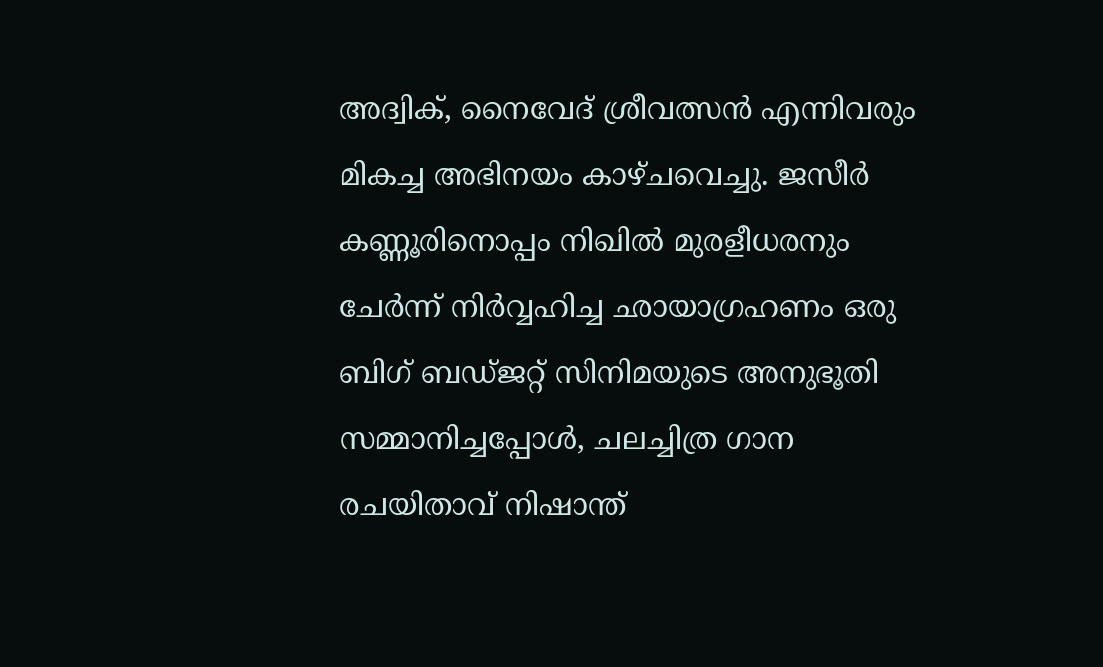അദ്വിക്, നൈവേദ് ശ്രീവത്സൻ എന്നിവരും മികച്ച അഭിനയം കാഴ്ചവെച്ചു. ജസീർ കണ്ണൂരിനൊപ്പം നിഖിൽ മുരളീധരനും ചേർന്ന് നിർവ്വഹിച്ച ഛായാഗ്രഹണം ഒരു ബിഗ് ബഡ്ജറ്റ് സിനിമയുടെ അനുഭൂതി സമ്മാനിച്ചപ്പോൾ, ചലച്ചിത്ര ഗാന രചയിതാവ് നിഷാന്ത്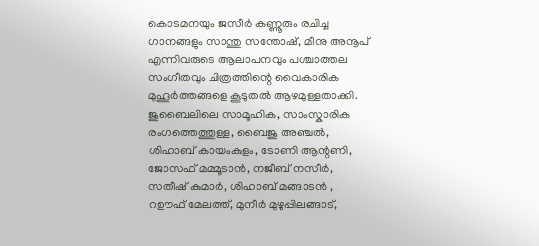കൊടമനയും ജസീർ കണ്ണൂരും രചിച്ച ഗാനങ്ങളും സാന്തു സന്തോഷ്, മീനു അനൂപ് എന്നിവരുടെ ആലാപനവും പശ്ചാത്തല സംഗീതവും ചിത്രത്തിന്റെ വൈകാരിക മുഹൂർത്തങ്ങളെ കൂടുതൽ ആഴമുള്ളതാക്കി.
ജുബൈലിലെ സാമൂഹിക, സാംസ്കാരിക രംഗത്തെത്തുള്ള, ബൈജു അഞ്ചൽ, ശിഹാബ് കായംകുളം, ടോണി ആന്റണി, ജോസഫ് മമ്മൂടാൻ, നജീബ് നസീർ, സതീഷ് കുമാർ, ശിഹാബ് മങ്ങാടൻ , റഊഫ് മേലത്ത്, മുനീർ മുഴുപ്പിലങ്ങാട്,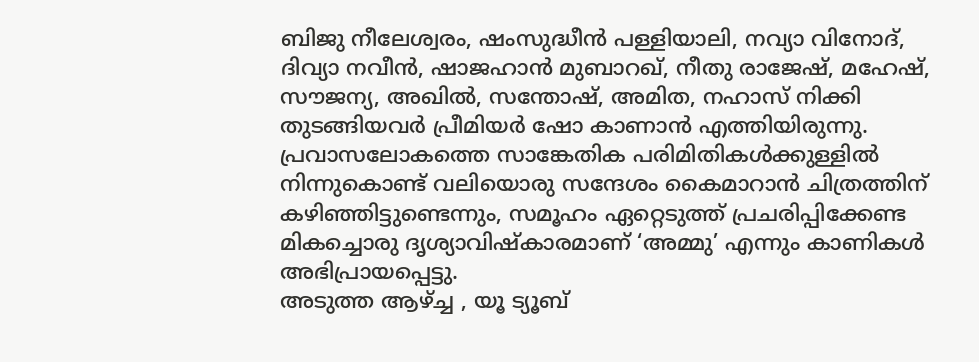ബിജു നീലേശ്വരം, ഷംസുദ്ധീൻ പള്ളിയാലി, നവ്യാ വിനോദ്, ദിവ്യാ നവീൻ, ഷാജഹാൻ മുബാറഖ്, നീതു രാജേഷ്, മഹേഷ്, സൗജന്യ, അഖിൽ, സന്തോഷ്, അമിത, നഹാസ് നിക്കി തുടങ്ങിയവർ പ്രീമിയർ ഷോ കാണാൻ എത്തിയിരുന്നു. പ്രവാസലോകത്തെ സാങ്കേതിക പരിമിതികൾക്കുള്ളിൽ നിന്നുകൊണ്ട് വലിയൊരു സന്ദേശം കൈമാറാൻ ചിത്രത്തിന് കഴിഞ്ഞിട്ടുണ്ടെന്നും, സമൂഹം ഏറ്റെടുത്ത് പ്രചരിപ്പിക്കേണ്ട മികച്ചൊരു ദൃശ്യാവിഷ്കാരമാണ് ‘അമ്മു’ എന്നും കാണികൾ അഭിപ്രായപ്പെട്ടു.
അടുത്ത ആഴ്ച്ച , യൂ ട്യൂബ്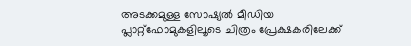അടക്കമുള്ള സോഷ്യൽ മീഡിയ പ്ലാറ്റ്ഫോമുകളിലൂടെ ചിത്രം പ്രേക്ഷകരിലേക്ക്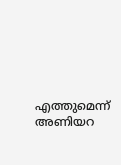എത്തുമെന്ന് അണിയറ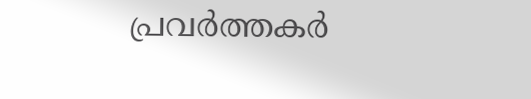പ്രവർത്തകർ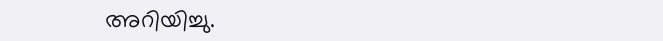അറിയിച്ചു.